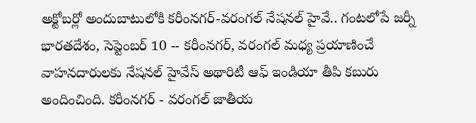అక్టోబర్లో అందుబాటులోకి కరీంనగర్-వరంగల్ నేషనల్ హైవే.. గంటలోపే జర్నీ
భారతదేశం, సెప్టెంబర్ 10 -- కరీంనగర్, వరంగల్ మధ్య ప్రయాణించే వాహనదారులకు నేషనల్ హైవేస్ అథారిటీ ఆఫ్ ఇండియా తీపి కబురు అందించింది. కరీంనగర్ - వరంగల్ జాతీయ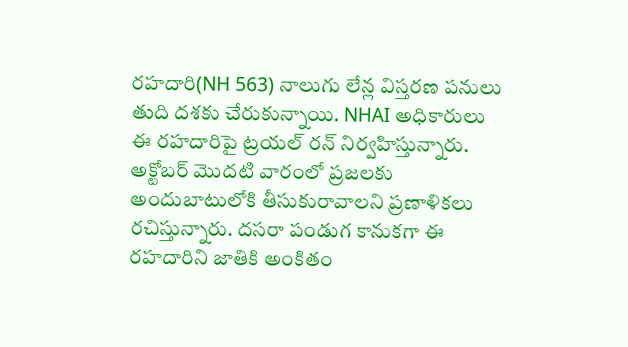రహదారి(NH 563) నాలుగు లేన్ల విస్తరణ పనులు తుది దశకు చేరుకున్నాయి. NHAI అధికారులు ఈ రహదారిపై ట్రయల్ రన్ నిర్వహిస్తున్నారు. అక్టోబర్ మొదటి వారంలో ప్రజలకు అందుబాటులోకి తీసుకురావాలని ప్రణాళికలు రచిస్తున్నారు. దసరా పండుగ కానుకగా ఈ రహదారిని జాతికి అంకితం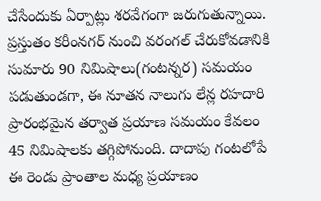చేసేందుకు ఏర్పాట్లు శరవేగంగా జరుగుతున్నాయి.
ప్రస్తుతం కరీంనగర్ నుంచి వరంగల్ చేరుకోవడానికి సుమారు 90 నిమిషాలు(గంటన్నర) సమయం పడుతుండగా, ఈ నూతన నాలుగు లేన్ల రహదారి ప్రారంభమైన తర్వాత ప్రయాణ సమయం కేవలం 45 నిమిషాలకు తగ్గిపోనుంది. దాదాపు గంటలోపే ఈ రెండు ప్రాంతాల మధ్య ప్రయాణం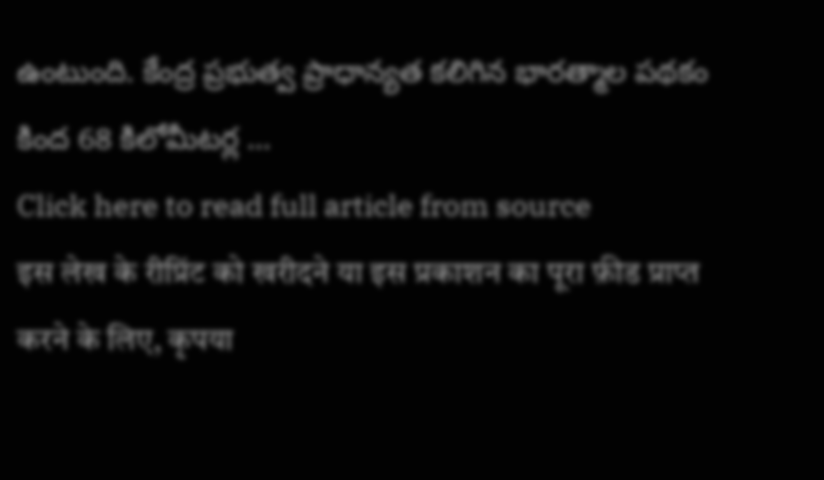ఉంటుంది. కేంద్ర ప్రభుత్వ ప్రాధాన్యత కలిగిన భారత్మాల పథకం కింద 68 కిలోమీటర్ల ...
Click here to read full article from source
इस लेख के रीप्रिंट को खरीदने या इस प्रकाशन का पूरा फ़ीड प्राप्त करने के लिए, कृपया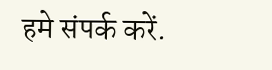हमे संपर्क करें.